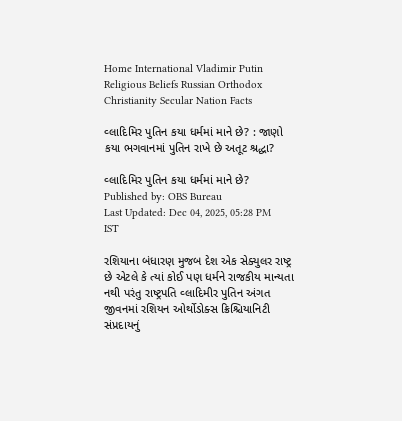Home International Vladimir Putin Religious Beliefs Russian Orthodox Christianity Secular Nation Facts

વ્લાદિમિર પુતિન કયા ધર્મમાં માને છે? : જાણો કયા ભગવાનમાં પુતિન રાખે છે અતૂટ શ્રદ્ધા?

વ્લાદિમિર પુતિન કયા ધર્મમાં માને છે?
Published by: OBS Bureau
Last Updated: Dec 04, 2025, 05:28 PM IST

રશિયાના બંધારણ મુજબ દેશ એક સેક્યુલર રાષ્ટ્ર છે એટલે કે ત્યાં કોઈ પણ ધર્મને રાજકીય માન્યતા નથી પરંતુ રાષ્ટ્રપતિ વ્લાદિમીર પુતિન અંગત જીવનમાં રશિયન ઓર્થોડોક્સ ક્રિશ્ચિયાનિટી સંપ્રદાયનું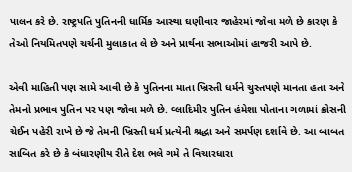પાલન કરે છે. રાષ્ટ્રપતિ પુતિનની ધાર્મિક આસ્થા ઘણીવાર જાહેરમાં જોવા મળે છે કારણ કે તેઓ નિયમિતપણે ચર્ચની મુલાકાત લે છે અને પ્રાર્થના સભાઓમાં હાજરી આપે છે.

એવી માહિતી પણ સામે આવી છે કે પુતિનના માતા ખ્રિસ્તી ધર્મને ચુસ્તપણે માનતા હતા અને તેમનો પ્રભાવ પુતિન પર પણ જોવા મળે છે. વ્લાદિમીર પુતિન હંમેશા પોતાના ગળામાં ક્રોસની ચેઈન પહેરી રાખે છે જે તેમની ખ્રિસ્તી ધર્મ પ્રત્યેની શ્રદ્ધા અને સમર્પણ દર્શાવે છે. આ બાબત સાબિત કરે છે કે બંધારણીય રીતે દેશ ભલે ગમે તે વિચારધારા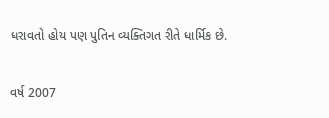ધરાવતો હોય પણ પુતિન વ્યક્તિગત રીતે ધાર્મિક છે.

વર્ષ 2007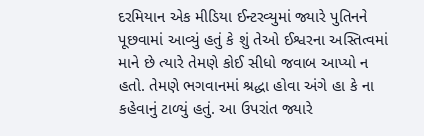દરમિયાન એક મીડિયા ઈન્ટરવ્યુમાં જ્યારે પુતિનને પૂછવામાં આવ્યું હતું કે શું તેઓ ઈશ્વરના અસ્તિત્વમાં માને છે ત્યારે તેમણે કોઈ સીધો જવાબ આપ્યો ન હતો. તેમણે ભગવાનમાં શ્રદ્ધા હોવા અંગે હા કે ના કહેવાનું ટાળ્યું હતું. આ ઉપરાંત જ્યારે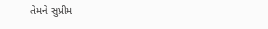તેમને સુપ્રીમ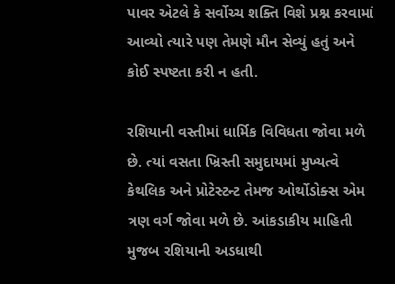પાવર એટલે કે સર્વોચ્ચ શક્તિ વિશે પ્રશ્ન કરવામાં આવ્યો ત્યારે પણ તેમણે મૌન સેવ્યું હતું અને કોઈ સ્પષ્ટતા કરી ન હતી.

રશિયાની વસ્તીમાં ધાર્મિક વિવિધતા જોવા મળે છે. ત્યાં વસતા ખ્રિસ્તી સમુદાયમાં મુખ્યત્વે કેથલિક અને પ્રોટેસ્ટન્ટ તેમજ ઓર્થોડોક્સ એમ ત્રણ વર્ગ જોવા મળે છે. આંકડાકીય માહિતી મુજબ રશિયાની અડધાથી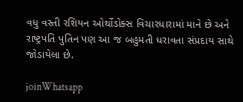વધુ વસ્તી રશિયન ઓર્થોડોક્સ વિચારધારામાં માને છે અને રાષ્ટ્રપતિ પુતિન પણ આ જ બહુમતી ધરાવતા સંપ્રદાય સાથે જોડાયેલા છે.

joinWhatsapp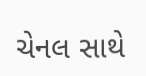ચેનલ સાથે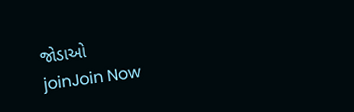જોડાઓ
joinJoin Now